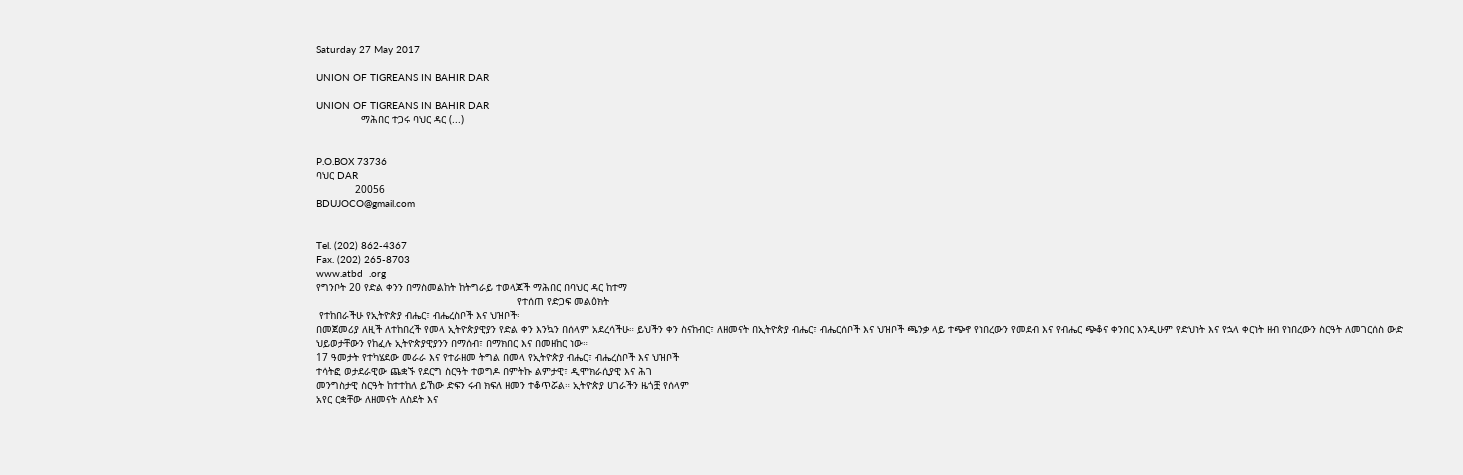Saturday 27 May 2017

UNION OF TIGREANS IN BAHIR DAR

UNION OF TIGREANS IN BAHIR DAR
               ማሕበር ተጋሩ ባህር ዳር (...)


P.O.BOX 73736
ባህር DAR
             20056
BDUJOCO@gmail.com


Tel. (202) 862-4367
Fax. (202) 265-8703
www.atbd  .org
የግንቦት 20 የድል ቀንን በማስመልከት ከትግራይ ተወላጆች ማሕበር በባህር ዳር ከተማ
                                                                   የተሰጠ የድጋፍ መልዕክት
 የተከበራችሁ የኢትዮጵያ ብሔር፣ ብሔረስቦች እና ህዝቦች፡
በመጀመሪያ ለዚች ለተከበረች የመላ ኢትዮጵያዊያን የድል ቀን እንኳን በሰላም አደረሳችሁ። ይህችን ቀን ስናከብር፣ ለዘመናት በኢትዮጵያ ብሔር፣ ብሔርሰቦች እና ህዝቦች ጫንቃ ላይ ተጭኖ የነበረውን የመደብ እና የብሔር ጭቆና ቀንበር እንዲሁም የድህነት እና የኋላ ቀርነት ዘብ የነበረውን ስርዓት ለመገርሰስ ውድ ህይወታቸውን የከፈሉ ኢትዮጵያዊያንን በማሰብ፣ በማክበር እና በመዘከር ነው።
17 ዓመታት የተካሄደው መራራ እና የተራዘመ ትግል በመላ የኢትዮጵያ ብሔር፣ ብሔረስቦች እና ህዝቦች
ተሳትፎ ወታደራዊው ጨቋኙ የደርግ ስርዓት ተወግዶ በምትኩ ልምታዊ፣ ዲሞክራሲያዊ እና ሕገ
መንግስታዊ ስርዓት ከተተከለ ይኸው ድፍን ሩብ ክፍለ ዘመን ተቆጥሯል። ኢትዮጵያ ሀገራችን ዜጎቿ የሰላም
አየር ርቋቸው ለዘመናት ለስደት እና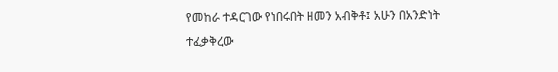የመከራ ተዳርገው የነበሩበት ዘመን አብቅቶ፤ አሁን በአንድነት
ተፈቃቅረው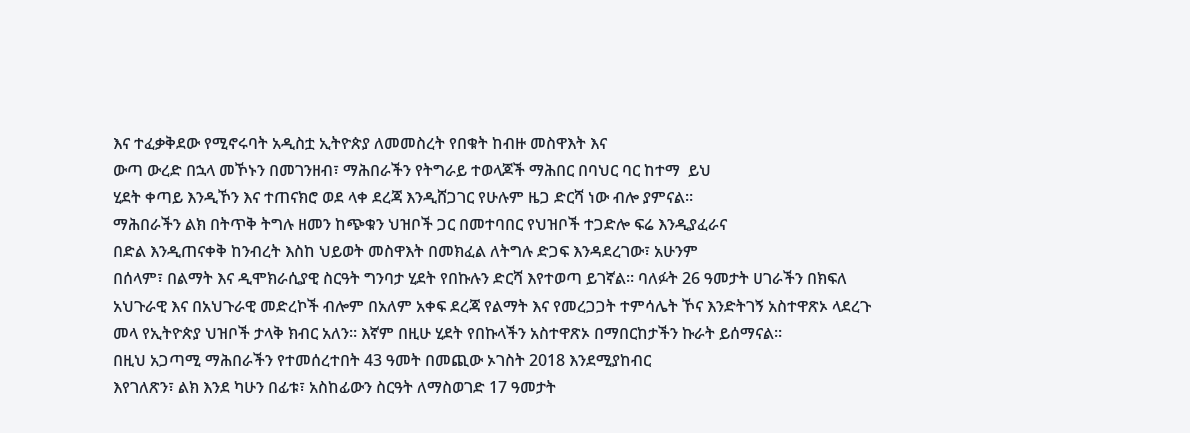እና ተፈቃቅደው የሚኖሩባት አዲስቷ ኢትዮጵያ ለመመስረት የበቁት ከብዙ መስዋእት እና
ውጣ ውረድ በኋላ መኾኑን በመገንዘብ፣ ማሕበራችን የትግራይ ተወላጆች ማሕበር በባህር ባር ከተማ  ይህ
ሂደት ቀጣይ እንዲኾን እና ተጠናክሮ ወደ ላቀ ደረጃ እንዲሸጋገር የሁሉም ዜጋ ድርሻ ነው ብሎ ያምናል።
ማሕበራችን ልክ በትጥቅ ትግሉ ዘመን ከጭቁን ህዝቦች ጋር በመተባበር የህዝቦች ተጋድሎ ፍሬ እንዲያፈራና
በድል እንዲጠናቀቅ ከንብረት እስከ ህይወት መስዋእት በመክፈል ለትግሉ ድጋፍ እንዳደረገው፣ አሁንም
በሰላም፣ በልማት እና ዲሞክራሲያዊ ስርዓት ግንባታ ሂደት የበኩሉን ድርሻ እየተወጣ ይገኛል። ባለፉት 26 ዓመታት ሀገራችን በክፍለ አህጉራዊ እና በአህጉራዊ መድረኮች ብሎም በአለም አቀፍ ደረጃ የልማት እና የመረጋጋት ተምሳሌት ኾና እንድትገኝ አስተዋጽኦ ላደረጉ መላ የኢትዮጵያ ህዝቦች ታላቅ ክብር አለን። እኛም በዚሁ ሂደት የበኩላችን አስተዋጽኦ በማበርከታችን ኩራት ይሰማናል።
በዚህ አጋጣሚ ማሕበራችን የተመሰረተበት 43 ዓመት በመጪው ኦገስት 2018 እንደሚያከብር
እየገለጽን፣ ልክ እንደ ካሁን በፊቱ፣ አስከፊውን ስርዓት ለማስወገድ 17 ዓመታት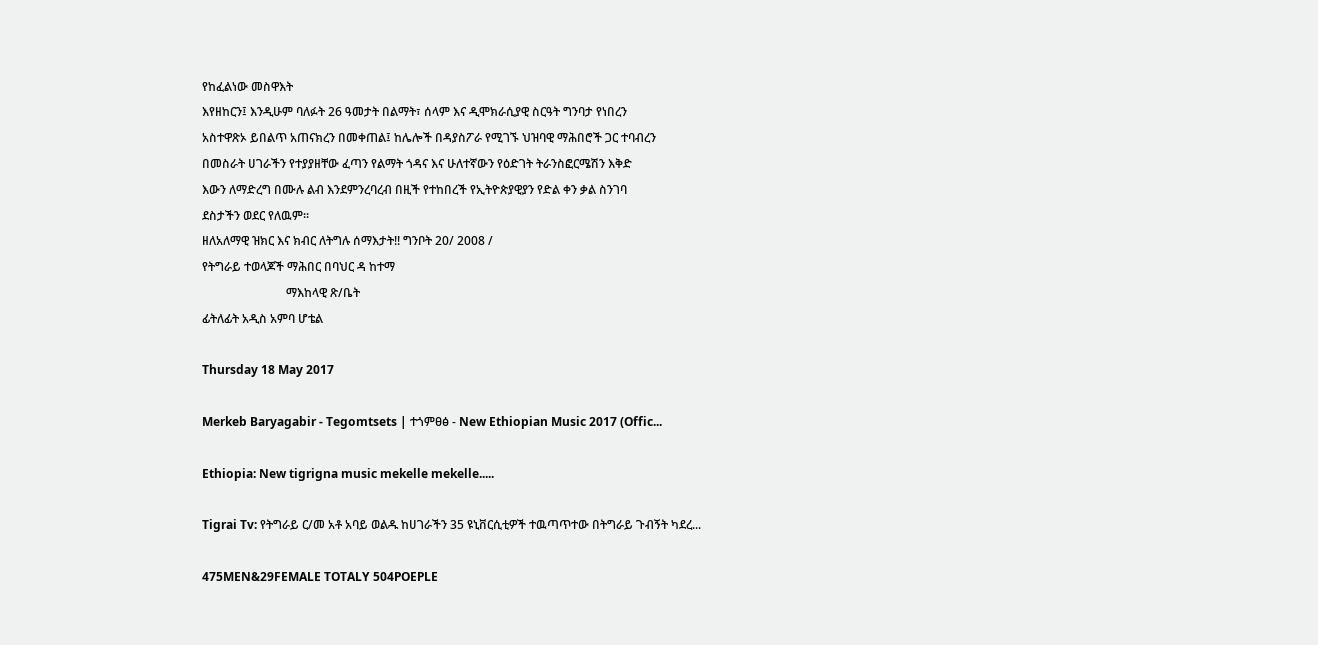የከፈልነው መስዋእት
እየዘከርን፤ እንዲሁም ባለፉት 26 ዓመታት በልማት፣ ሰላም እና ዲሞክራሲያዊ ስርዓት ግንባታ የነበረን
አስተዋጽኦ ይበልጥ አጠናክረን በመቀጠል፤ ከሌሎች በዳያስፖራ የሚገኙ ህዝባዊ ማሕበሮች ጋር ተባብረን
በመስራት ሀገራችን የተያያዘቸው ፈጣን የልማት ጎዳና እና ሁለተኛውን የዕድገት ትራንስፎርሜሽን እቅድ
እውን ለማድረግ በሙሉ ልብ እንደምንረባረብ በዚች የተከበረች የኢትዮጵያዊያን የድል ቀን ቃል ስንገባ
ደስታችን ወደር የለዉም።
ዘለአለማዊ ዝክር እና ክብር ለትግሉ ሰማእታት!! ግንቦት 20/ 2008 /
የትግራይ ተወላጆች ማሕበር በባህር ዳ ከተማ
                            ማእከላዊ ጽ/ቤት
ፊትለፊት አዲስ አምባ ሆቴል

Thursday 18 May 2017

Merkeb Baryagabir - Tegomtsets | ተጎምፀፅ - New Ethiopian Music 2017 (Offic...

Ethiopia: New tigrigna music mekelle mekelle.....

Tigrai Tv: የትግራይ ር/መ አቶ አባይ ወልዱ ከሀገራችን 35 ዩኒቨርሲቲዎች ተዉጣጥተው በትግራይ ጉብኝት ካደረ...

475MEN&29FEMALE TOTALY 504POEPLE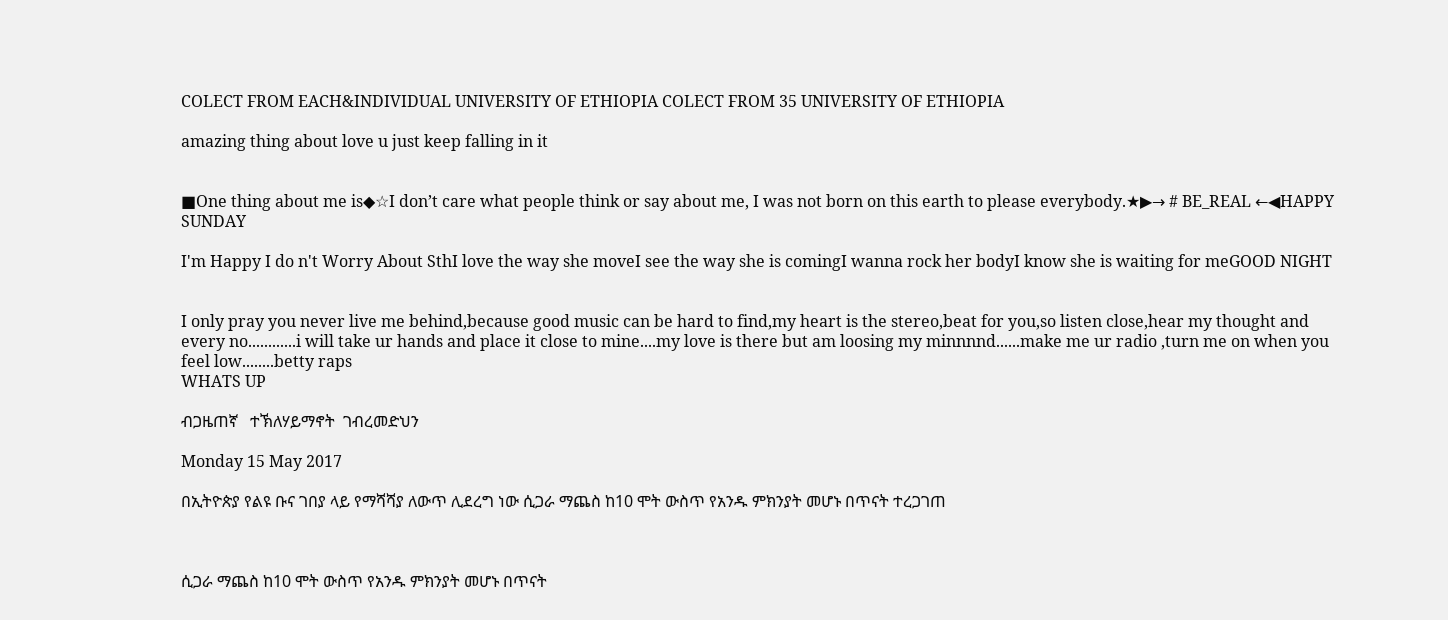COLECT FROM EACH&INDIVIDUAL UNIVERSITY OF ETHIOPIA COLECT FROM 35 UNIVERSITY OF ETHIOPIA

amazing thing about love u just keep falling in it


■One thing about me is◆☆I don’t care what people think or say about me, I was not born on this earth to please everybody.★▶→ # BE_REAL ←◀HAPPY SUNDAY

I'm Happy I do n't Worry About SthI love the way she moveI see the way she is comingI wanna rock her bodyI know she is waiting for meGOOD NIGHT


I only pray you never live me behind,because good music can be hard to find,my heart is the stereo,beat for you,so listen close,hear my thought and every no............i will take ur hands and place it close to mine....my love is there but am loosing my minnnnd......make me ur radio ,turn me on when you feel low........betty raps
WHATS UP

ብጋዜጠኛ   ተኽለሃይማኖት  ገብረመድህን

Monday 15 May 2017

በኢትዮጵያ የልዩ ቡና ገበያ ላይ የማሻሻያ ለውጥ ሊደረግ ነው ሲጋራ ማጨስ ከ10 ሞት ውስጥ የአንዱ ምክንያት መሆኑ በጥናት ተረጋገጠ



ሲጋራ ማጨስ ከ10 ሞት ውስጥ የአንዱ ምክንያት መሆኑ በጥናት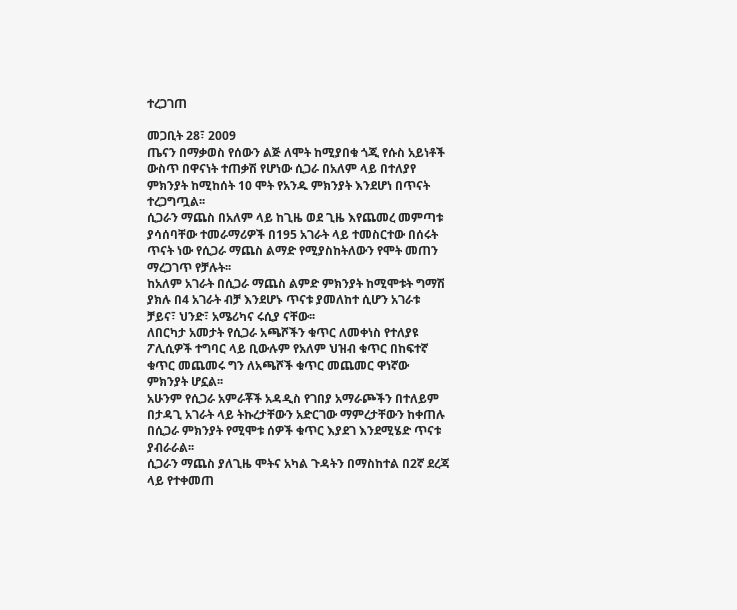ተረጋገጠ

መጋቢት 28፣ 2009
ጤናን በማቃወስ የሰውን ልጅ ለሞት ከሚያበቁ ጎጂ የሱስ አይነቶች ውስጥ በዋናነት ተጠቃሽ የሆነው ሲጋራ በአለም ላይ በተለያየ ምክንያት ከሚከሰት 10 ሞት የአንዱ ምክንያት እንደሆነ በጥናት ተረጋግጧል፡፡
ሲጋራን ማጨስ በአለም ላይ ከጊዜ ወደ ጊዜ እየጨመረ መምጣቱ ያሳሰባቸው ተመራማሪዎች በ195 አገራት ላይ ተመስርተው በሰሩት ጥናት ነው የሲጋራ ማጨስ ልማድ የሚያስከትለውን የሞት መጠን ማረጋገጥ የቻሉት፡፡
ከአለም አገራት በሲጋራ ማጨስ ልምድ ምክንያት ከሚሞቱት ግማሽ ያክሉ በ4 አገራት ብቻ እንደሆኑ ጥናቱ ያመለከተ ሲሆን አገራቱ ቻይና፣ ህንድ፣ አሜሪካና ሩሲያ ናቸው፡፡
ለበርካታ አመታት የሲጋራ አጫሾችን ቁጥር ለመቀነስ የተለያዩ ፖሊሲዎች ተግባር ላይ ቢውሉም የአለም ህዝብ ቁጥር በከፍተኛ ቁጥር መጨመሩ ግን ለአጫሾች ቁጥር መጨመር ዋነኛው ምክንያት ሆኗል፡፡
አሁንም የሲጋራ አምራቾች አዳዲስ የገበያ አማራጮችን በተለይም በታዳጊ አገራት ላይ ትኩረታቸውን አድርገው ማምረታቸውን ከቀጠሉ በሲጋራ ምክንያት የሚሞቱ ሰዎች ቁጥር እያደገ እንደሚሄድ ጥናቱ ያብራራል፡፡
ሲጋራን ማጨስ ያለጊዜ ሞትና አካል ጉዳትን በማስከተል በ2ኛ ደረጃ ላይ የተቀመጠ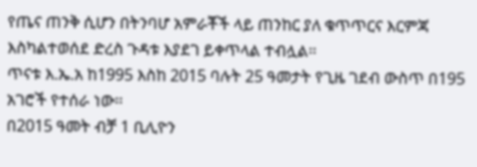የጤና ጠንቅ ሲሆን በትንባሆ አምራቾች ላይ ጠንከር ያለ ቁጥጥርና እርምጃ እስካልተወሰደ ድረስ ጉዳቱ እያደገ ይቀጥላል ተብሏል፡፡
ጥናቱ እ.ኤ.አ ከ1995 እስከ 2015 ባሉት 25 ዓመታት የጊዜ ገደብ ውስጥ በ195 አገሮች የተሰራ ነው፡፡
በ2015 ዓመት ብቻ 1 ቢሊዮን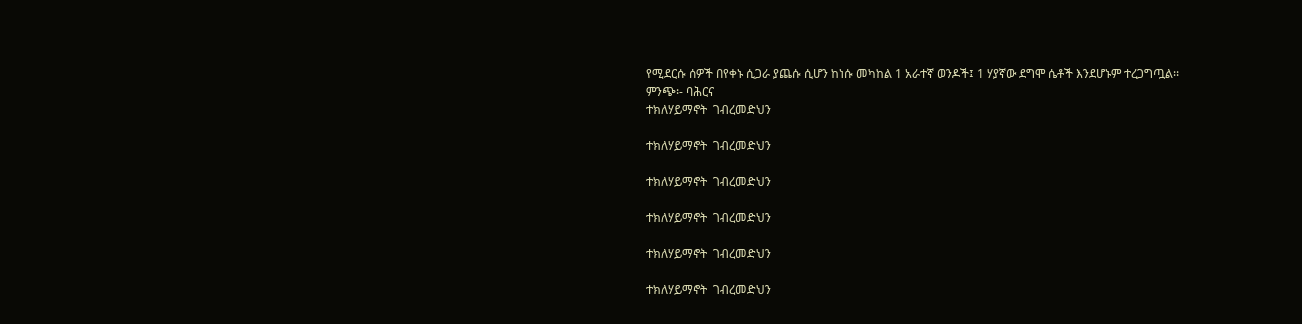የሚደርሱ ሰዎች በየቀኑ ሲጋራ ያጨሱ ሲሆን ከነሱ መካከል 1 አራተኛ ወንዶች፤ 1 ሃያኛው ደግሞ ሴቶች እንደሆኑም ተረጋግጧል፡፡
ምንጭ፡- ባሕርና
ተክለሃይማኖት  ገብረመድህን

ተክለሃይማኖት  ገብረመድህን

ተክለሃይማኖት  ገብረመድህን

ተክለሃይማኖት  ገብረመድህን

ተክለሃይማኖት  ገብረመድህን

ተክለሃይማኖት  ገብረመድህን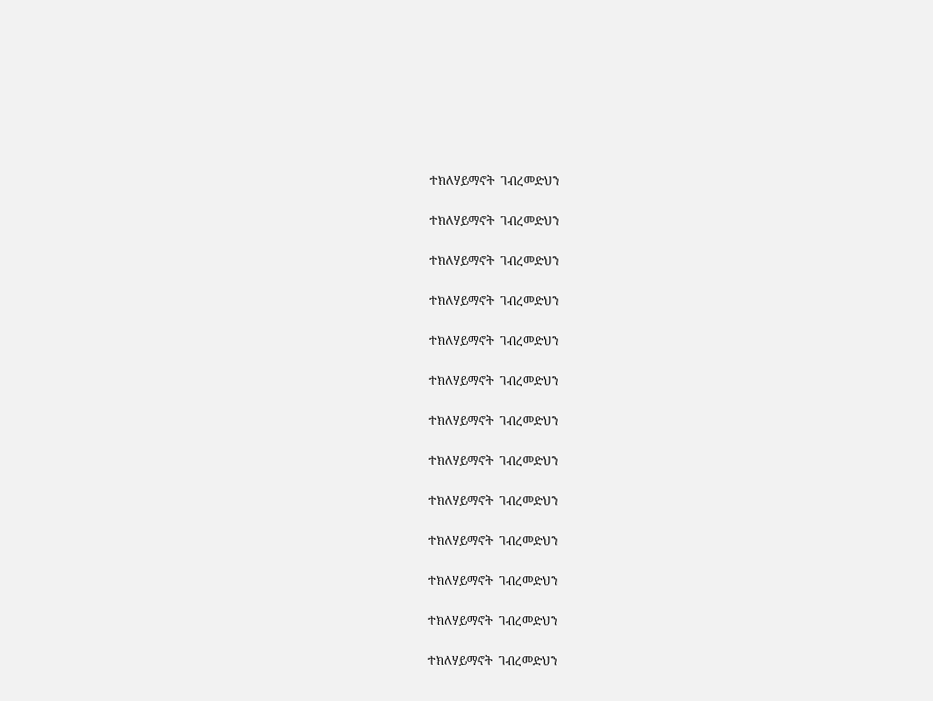ተክለሃይማኖት  ገብረመድህን

ተክለሃይማኖት  ገብረመድህን

ተክለሃይማኖት  ገብረመድህን

ተክለሃይማኖት  ገብረመድህን

ተክለሃይማኖት  ገብረመድህን

ተክለሃይማኖት  ገብረመድህን

ተክለሃይማኖት  ገብረመድህን

ተክለሃይማኖት  ገብረመድህን

ተክለሃይማኖት  ገብረመድህን

ተክለሃይማኖት  ገብረመድህን

ተክለሃይማኖት  ገብረመድህን

ተክለሃይማኖት  ገብረመድህን

ተክለሃይማኖት  ገብረመድህን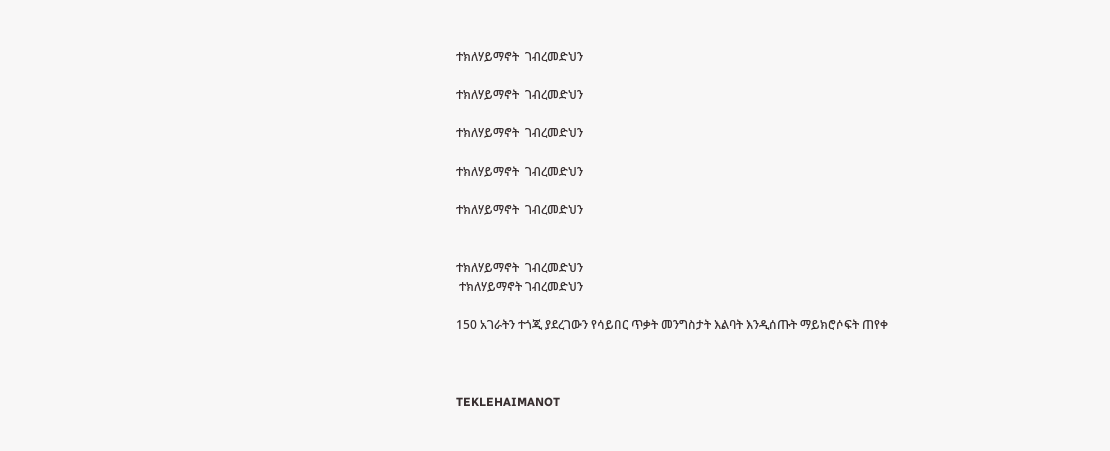ተክለሃይማኖት  ገብረመድህን

ተክለሃይማኖት  ገብረመድህን

ተክለሃይማኖት  ገብረመድህን

ተክለሃይማኖት  ገብረመድህን

ተክለሃይማኖት  ገብረመድህን


ተክለሃይማኖት  ገብረመድህን
 ተክለሃይማኖት ገብረመድህን

150 አገራትን ተጎጂ ያደረገውን የሳይበር ጥቃት መንግስታት እልባት እንዲሰጡት ማይክሮሶፍት ጠየቀ



TEKLEHAIMANOT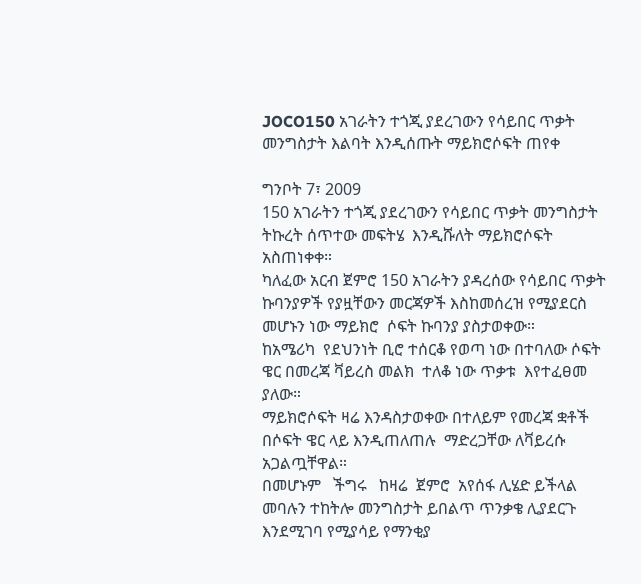JOCO150 አገራትን ተጎጂ ያደረገውን የሳይበር ጥቃት መንግስታት እልባት እንዲሰጡት ማይክሮሶፍት ጠየቀ

ግንቦት 7፣ 2009
150 አገራትን ተጎጂ ያደረገውን የሳይበር ጥቃት መንግስታት ትኩረት ሰጥተው መፍትሄ  እንዲሹለት ማይክሮሶፍት አስጠነቀቀ።
ካለፈው አርብ ጀምሮ 150 አገራትን ያዳረሰው የሳይበር ጥቃት ኩባንያዎች የያዟቸውን መርጃዎች እስከመሰረዝ የሚያደርስ መሆኑን ነው ማይክሮ  ሶፍት ኩባንያ ያስታወቀው።
ከአሜሪካ  የደህንነት ቢሮ ተሰርቆ የወጣ ነው በተባለው ሶፍት ዌር በመረጃ ቫይረስ መልክ  ተለቆ ነው ጥቃቱ  እየተፈፀመ ያለው።
ማይክሮሶፍት ዛሬ እንዳስታወቀው በተለይም የመረጃ ቋቶች በሶፍት ዌር ላይ እንዲጠለጠሉ  ማድረጋቸው ለቫይረሱ አጋልጧቸዋል።
በመሆኑም   ችግሩ   ከዛሬ  ጀምሮ  አየሰፋ ሊሄድ ይችላል መባሉን ተከትሎ መንግስታት ይበልጥ ጥንቃቄ ሊያደርጉ እንደሚገባ የሚያሳይ የማንቂያ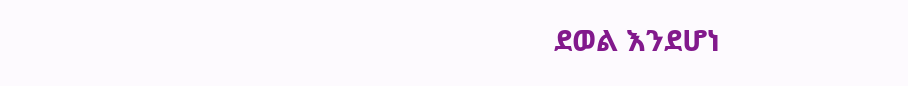ደወል እንደሆነ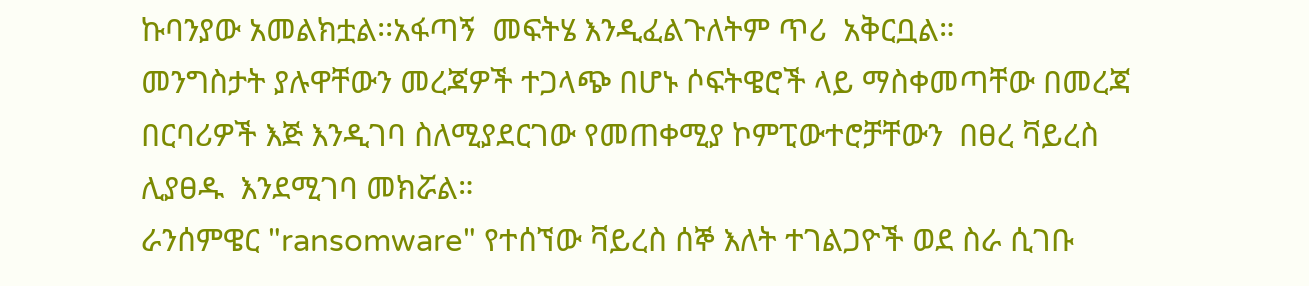ኩባንያው አመልክቷል፡፡አፋጣኝ  መፍትሄ እንዲፈልጉለትም ጥሪ  አቅርቧል።
መንግስታት ያሉዋቸውን መረጃዎች ተጋላጭ በሆኑ ሶፍትዌሮች ላይ ማስቀመጣቸው በመረጃ በርባሪዎች እጅ እንዲገባ ስለሚያደርገው የመጠቀሚያ ኮምፒውተሮቻቸውን  በፀረ ቫይረስ ሊያፀዱ  እንደሚገባ መክሯል።
ራንሰምዌር "ransomware" የተሰኘው ቫይረስ ሰኞ እለት ተገልጋዮች ወደ ስራ ሲገቡ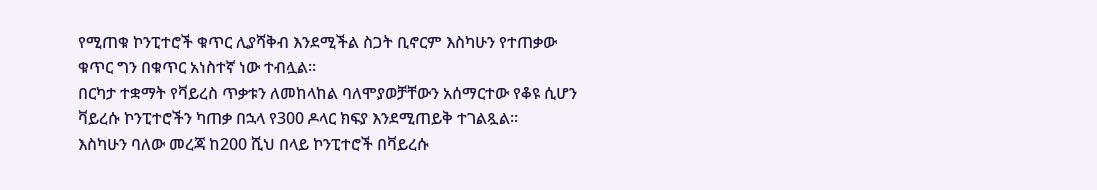የሚጠቁ ኮንፒተሮች ቁጥር ሊያሻቅብ እንደሚችል ስጋት ቢኖርም እስካሁን የተጠቃው ቁጥር ግን በቁጥር አነስተኛ ነው ተብሏል፡፡
በርካታ ተቋማት የቫይረስ ጥቃቱን ለመከላከል ባለሞያወቻቸውን አሰማርተው የቆዩ ሲሆን ቫይረሱ ኮንፒተሮችን ካጠቃ በኋላ የ300 ዶላር ክፍያ እንደሚጠይቅ ተገልጿል፡፡
እስካሁን ባለው መረጃ ከ200 ሺህ በላይ ኮንፒተሮች በቫይረሱ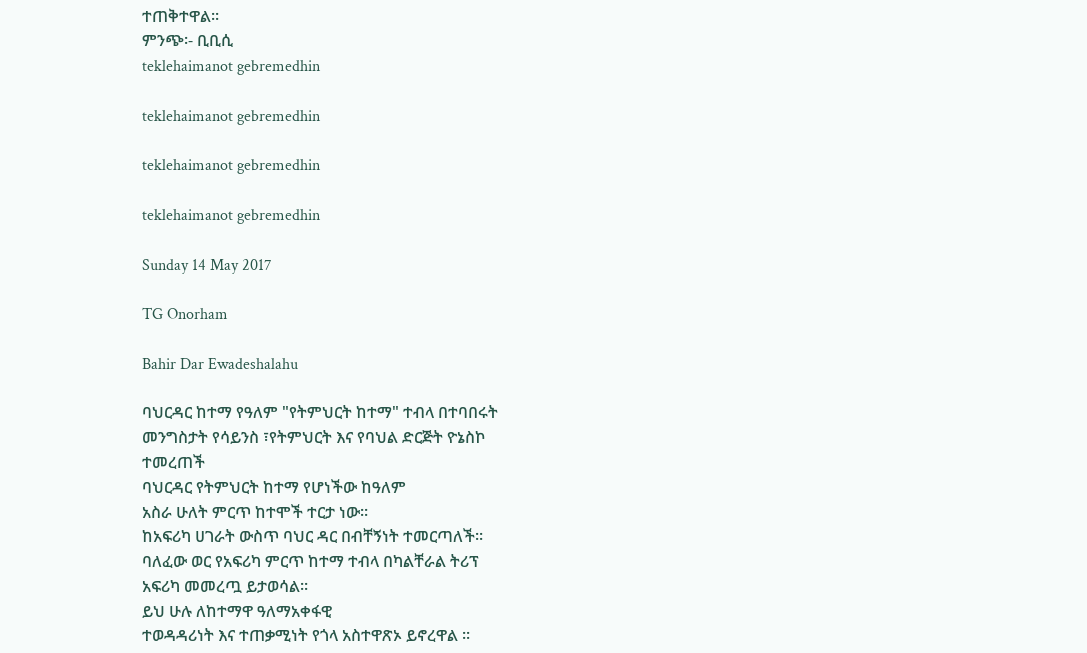ተጠቅተዋል፡፡
ምንጭ፡- ቢቢሲ
teklehaimanot gebremedhin

teklehaimanot gebremedhin

teklehaimanot gebremedhin

teklehaimanot gebremedhin

Sunday 14 May 2017

TG Onorham

Bahir Dar Ewadeshalahu

ባህርዳር ከተማ የዓለም "የትምህርት ከተማ" ተብላ በተባበሩት
መንግስታት የሳይንስ ፣የትምህርት እና የባህል ድርጅት ዮኔስኮ
ተመረጠች
ባህርዳር የትምህርት ከተማ የሆነችው ከዓለም
አስራ ሁለት ምርጥ ከተሞች ተርታ ነው፡፡
ከአፍሪካ ሀገራት ውስጥ ባህር ዳር በብቸኝነት ተመርጣለች፡፡
ባለፈው ወር የአፍሪካ ምርጥ ከተማ ተብላ በካልቸራል ትሪፕ
አፍሪካ መመረጧ ይታወሳል፡፡
ይህ ሁሉ ለከተማዋ ዓለማአቀፋዊ
ተወዳዳሪነት እና ተጠቃሚነት የጎላ አስተዋጽኦ ይኖረዋል ፡፡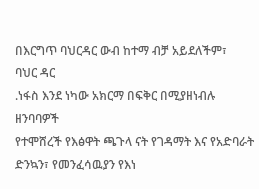በእርግጥ ባህርዳር ውብ ከተማ ብቻ አይደለችም፣
ባህር ዳር
.ነፋስ እንደ ነካው አክርማ በፍቅር በሚያዘነብሉ ዘንባባዎች
የተሞሸረች የእፅዋት ጫጉላ ናት የገዳማት እና የአድባራት ድንኳን፣ የመንፈሳዉያን የእነ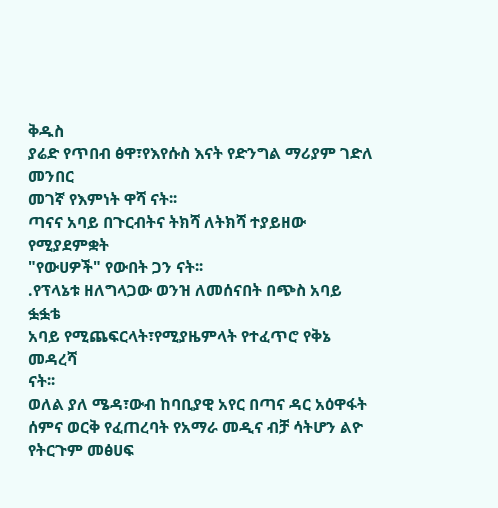ቅዱስ
ያሬድ የጥበብ ፅዋ፣የእየሱስ እናት የድንግል ማሪያም ገድለ መንበር
መገኛ የእምነት ዋሻ ናት፡፡
ጣናና አባይ በጉርብትና ትክሻ ለትክሻ ተያይዘው የሚያደምቋት
"የውሀዎች" የውበት ጋን ናት፡፡
.የፕላኔቱ ዘለግላጋው ወንዝ ለመሰናበት በጭስ አባይ ፏፏቴ
አባይ የሚጨፍርላት፣የሚያዜምላት የተፈጥሮ የቅኔ መዳረሻ
ናት፡፡
ወለል ያለ ሜዳ፣ውብ ከባቢያዊ አየር በጣና ዳር አዕዋፋት
ሰምና ወርቅ የፈጠረባት የአማራ መዲና ብቻ ሳትሆን ልዮ
የትርጉም መፅሀፍ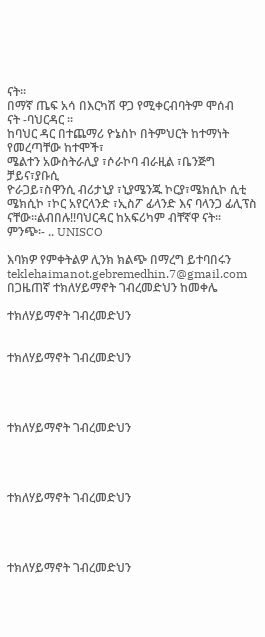ናት፡፡
በማኛ ጤፍ አሳ በእርካሽ ዋጋ የሚቀርብባትም ሞሰብ
ናት -ባህርዳር ፡፡
ከባህር ዳር በተጨማሪ ዮኔስኮ በትምህርት ከተማነት የመረጣቸው ከተሞች፣
ሜልተን አውስትራሊያ ፣ሶራኮባ ብራዚል ፣ቤንጅግ ቻይና፣ያቡሲ
ዮራጋይ፣ስዋንሲ ብሪታኒያ ፣ኒያሜንጁ ኮርያ፣ሜክሲኮ ሲቲ
ሜክሲኮ ፣ኮር አየርላንድ ፣ኢስፖ ፊላንድ እና ባላንጋ ፊሊፕስ
ናቸው፡፡ልብበሉ!!ባህርዳር ከአፍሪካም ብቸኛዋ ናት፡፡
ምንጭ፡- .. UNISCO

እባክዎ የምቀትልዎ ሊንክ ክልጭ በማረግ ይተባበሩን
teklehaimanot.gebremedhin.7@gmail.com
በጋዜጠኛ ተክለሃይማኖት ገብረመድህን ከመቀሌ

ተክለሃይማኖት ገብረመድህን


ተክለሃይማኖት ገብረመድህን




ተክለሃይማኖት ገብረመድህን




ተክለሃይማኖት ገብረመድህን




ተክለሃይማኖት ገብረመድህን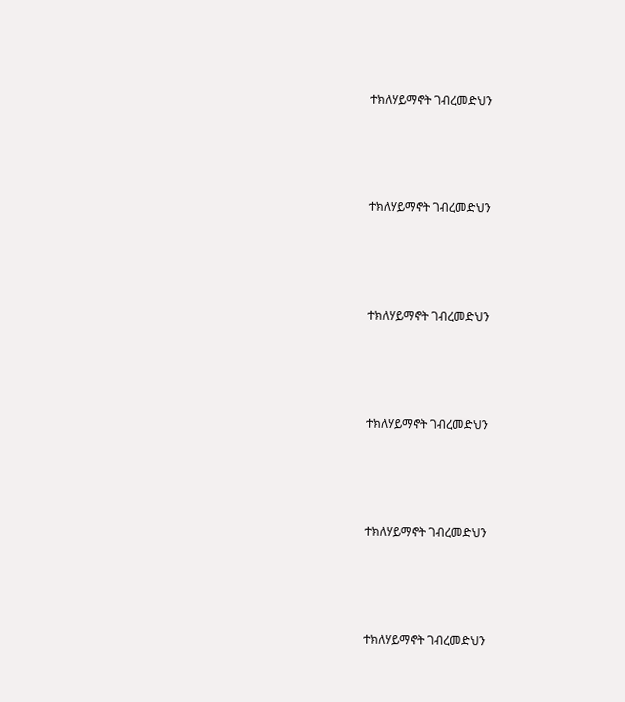ተክለሃይማኖት ገብረመድህን




ተክለሃይማኖት ገብረመድህን




ተክለሃይማኖት ገብረመድህን




ተክለሃይማኖት ገብረመድህን




ተክለሃይማኖት ገብረመድህን




ተክለሃይማኖት ገብረመድህን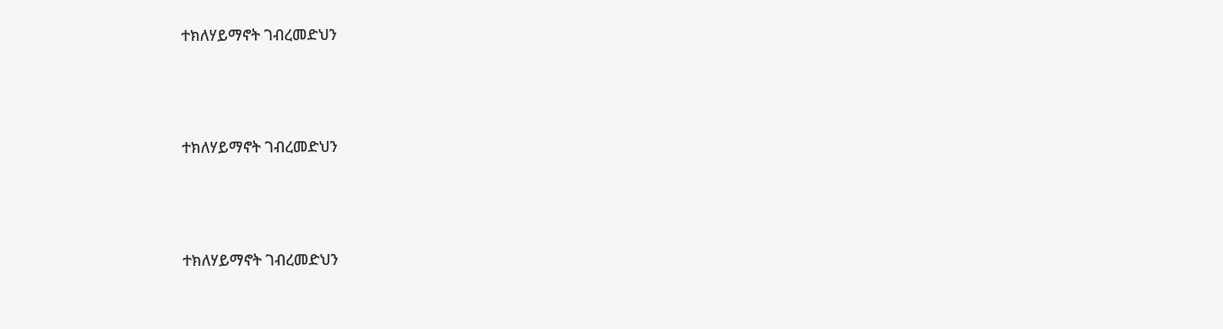ተክለሃይማኖት ገብረመድህን




ተክለሃይማኖት ገብረመድህን




ተክለሃይማኖት ገብረመድህን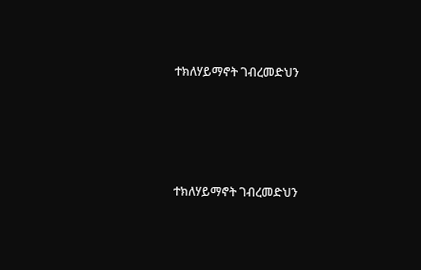ተክለሃይማኖት ገብረመድህን




ተክለሃይማኖት ገብረመድህን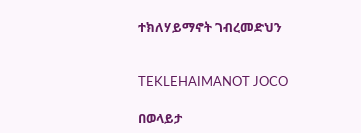ተክለሃይማኖት ገብረመድህን


TEKLEHAIMANOT JOCO

በወላይታ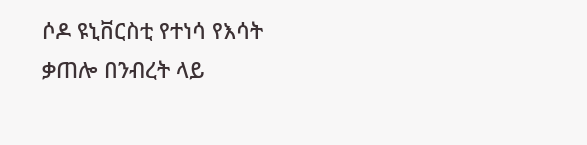ሶዶ ዩኒቨርስቲ የተነሳ የእሳት ቃጠሎ በንብረት ላይ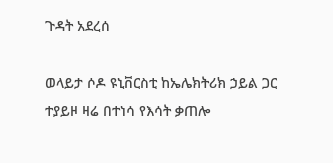ጉዳት አደረሰ

ወላይታ ሶዶ ዩኒቨርስቲ ከኤሌክትሪክ ኃይል ጋር ተያይዞ ዛሬ በተነሳ የእሳት ቃጠሎ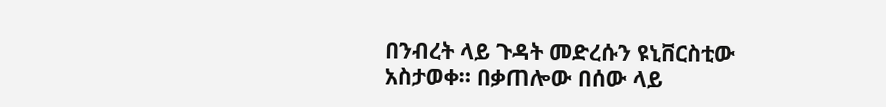በንብረት ላይ ጉዳት መድረሱን ዩኒቨርስቲው አስታወቀ። በቃጠሎው በሰው ላይ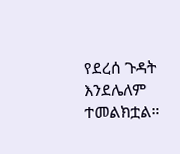የደረሰ ጉዳት እንደሌለም ተመልክቷል።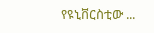የዩኒቨርስቲው ...